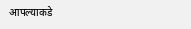आपल्याकडे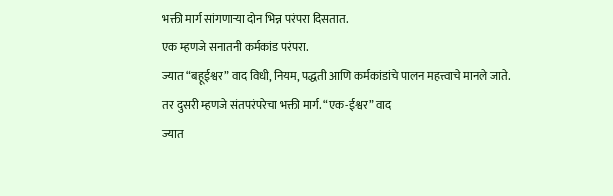भक्ती मार्ग सांगणाऱ्या दोन भिन्न परंपरा दिसतात.
एक म्हणजे सनातनी कर्मकांड परंपरा.
ज्यात “बहूईश्वर” वाद विधी, नियम, पद्धती आणि कर्मकांडांचे पालन महत्त्वाचे मानले जाते.
तर दुसरी म्हणजे संतपरंपरेचा भक्ती मार्ग. “एक-ईश्वर” वाद
ज्यात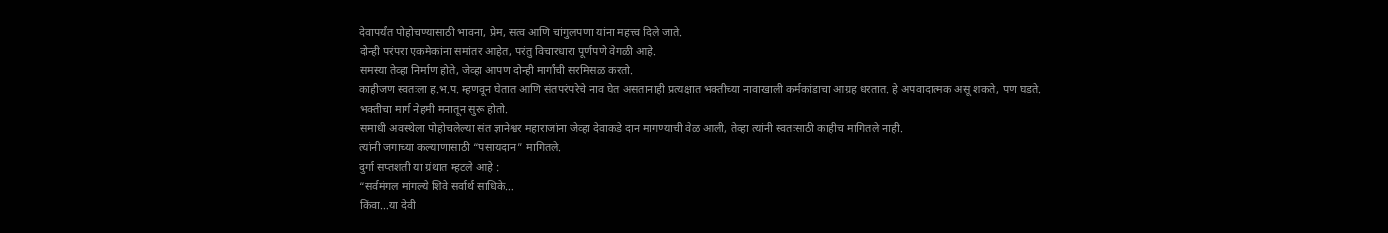देवापर्यंत पोहोचण्यासाठी भावना, प्रेम, सत्व आणि चांगुलपणा यांना महत्त्व दिले जाते.
दोन्ही परंपरा एकमेकांना समांतर आहेत, परंतु विचारधारा पूर्णपणे वेगळी आहे.
समस्या तेव्हा निर्माण होते, जेव्हा आपण दोन्ही मार्गांची सरमिसळ करतो.
काहीजण स्वतःला ह.भ.प. म्हणवून घेतात आणि संतपरंपरेचे नाव घेत असतानाही प्रत्यक्षात भक्तीच्या नावाखाली कर्मकांडाचा आग्रह धरतात. हे अपवादात्मक असू शकते, पण घडते.
भक्तीचा मार्ग नेहमी मनातून सुरू होतो.
समाधी अवस्थेला पोहोचलेल्या संत ज्ञानेश्वर महाराजांना जेव्हा देवाकडे दान मागण्याची वेळ आली, तेव्हा त्यांनी स्वतःसाठी काहीच मागितले नाही.
त्यांनी जगाच्या कल्याणासाठी “पसायदान” मागितले.
दुर्गा सप्तशती या ग्रंथात म्हटले आहे :
“सर्वमंगल मांगल्ये शिवे सर्वार्थ साधिके…
किंवा…या देवी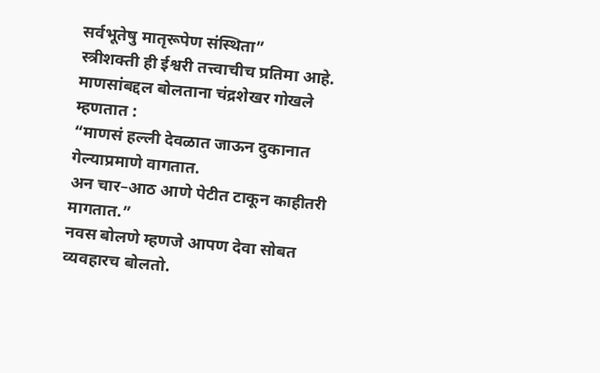सर्वभूतेषु मातृरूपेण संस्थिता”
स्त्रीशक्ती ही ईश्वरी तत्त्वाचीच प्रतिमा आहे.
माणसांबद्दल बोलताना चंद्रशेखर गोखले म्हणतात :
“माणसं हल्ली देवळात जाऊन दुकानात गेल्याप्रमाणे वागतात.
अन चार–आठ आणे पेटीत टाकून काहीतरी मागतात.”
नवस बोलणे म्हणजे आपण देवा सोबत व्यवहारच बोलतो.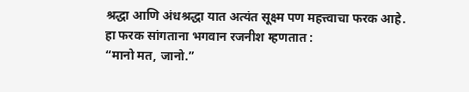श्रद्धा आणि अंधश्रद्धा यात अत्यंत सूक्ष्म पण महत्त्वाचा फरक आहे.
हा फरक सांगताना भगवान रजनीश म्हणतात :
“मानो मत, जानो.”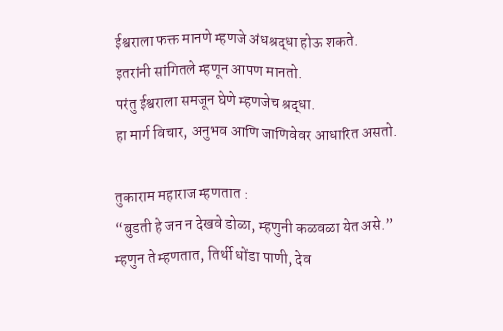ईश्वराला फक्त मानणे म्हणजे अंधश्रद्धा होऊ शकते.
इतरांनी सांगितले म्हणून आपण मानतो.
परंतु ईश्वराला समजून घेणे म्हणजेच श्रद्धा.
हा मार्ग विचार, अनुभव आणि जाणिवेवर आधारित असतो.

तुकाराम महाराज म्हणतात :
“बुडती हे जन न देखवे डोळा, म्हणुनी कळवळा येत असे.”
म्हणुन ते म्हणतात, तिर्थी धोंडा पाणी, देव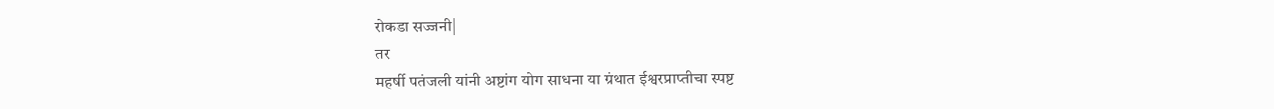रोकडा सज्जनी|
तर
महर्षी पतंजली यांनी अष्टांग योग साधना या ग्रंथात ईश्वरप्राप्तीचा स्पष्ट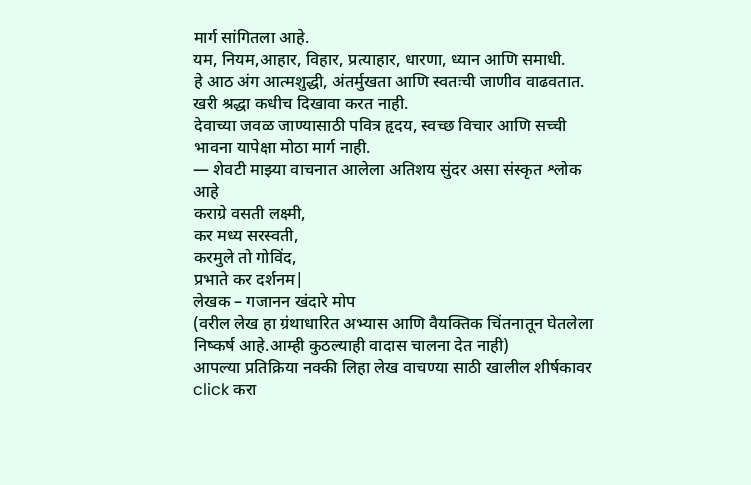मार्ग सांगितला आहे.
यम, नियम,आहार, विहार, प्रत्याहार, धारणा, ध्यान आणि समाधी.
हे आठ अंग आत्मशुद्धी, अंतर्मुखता आणि स्वतःची जाणीव वाढवतात.
खरी श्रद्धा कधीच दिखावा करत नाही.
देवाच्या जवळ जाण्यासाठी पवित्र हृदय, स्वच्छ विचार आणि सच्ची भावना यापेक्षा मोठा मार्ग नाही.
— शेवटी माझ्या वाचनात आलेला अतिशय सुंदर असा संस्कृत श्लोक आहे
कराग्रे वसती लक्ष्मी,
कर मध्य सरस्वती,
करमुले तो गोविंद,
प्रभाते कर दर्शनम|
लेखक – गजानन खंदारे मोप
(वरील लेख हा ग्रंथाधारित अभ्यास आणि वैयक्तिक चिंतनातून घेतलेला निष्कर्ष आहे.आम्ही कुठल्याही वादास चालना देत नाही)
आपल्या प्रतिक्रिया नक्की लिहा लेख वाचण्या साठी खालील शीर्षकावर click करा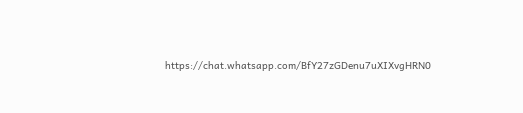https://chat.whatsapp.com/BfY27zGDenu7uXIXvgHRN0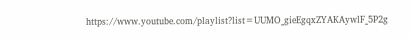https://www.youtube.com/playlist?list=UUMO_gieEgqxZYAKAywlF_5P2g